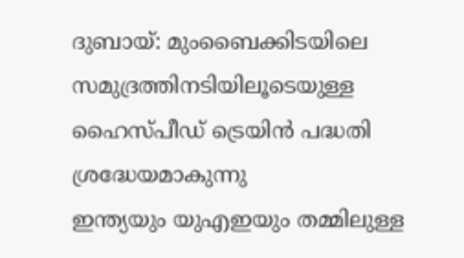ദുബായ്: മുംബൈക്കിടയിലെ സമുദ്രത്തിനടിയിലൂടെയുള്ള ഹൈസ്പീഡ് ട്രെയിൻ പദ്ധതി ശ്രദ്ധേയമാകുന്നു
ഇന്ത്യയും യുഎഇയും തമ്മിലുള്ള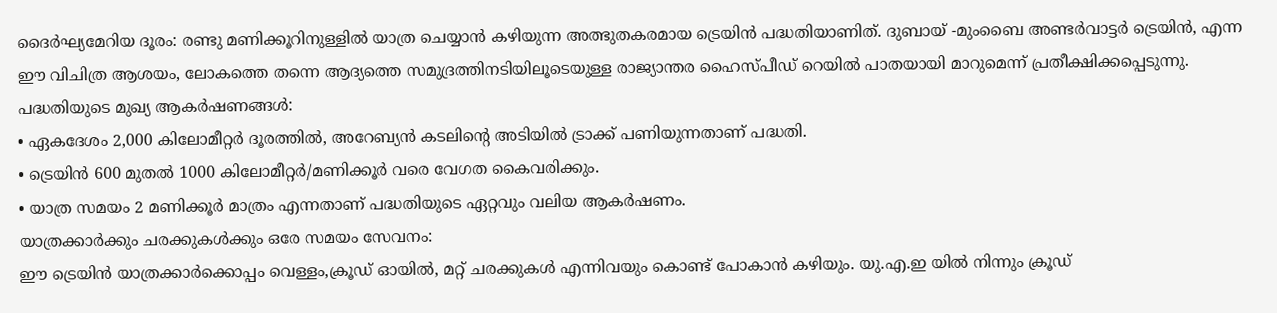ദൈർഘ്യമേറിയ ദൂരം: രണ്ടു മണിക്കൂറിനുള്ളിൽ യാത്ര ചെയ്യാൻ കഴിയുന്ന അത്ഭുതകരമായ ട്രെയിൻ പദ്ധതിയാണിത്. ദുബായ് -മുംബൈ അണ്ടർവാട്ടർ ട്രെയിൻ, എന്ന ഈ വിചിത്ര ആശയം, ലോകത്തെ തന്നെ ആദ്യത്തെ സമുദ്രത്തിനടിയിലൂടെയുള്ള രാജ്യാന്തര ഹൈസ്പീഡ് റെയിൽ പാതയായി മാറുമെന്ന് പ്രതീക്ഷിക്കപ്പെടുന്നു.
പദ്ധതിയുടെ മുഖ്യ ആകർഷണങ്ങൾ:
• ഏകദേശം 2,000 കിലോമീറ്റർ ദൂരത്തിൽ, അറേബ്യൻ കടലിന്റെ അടിയിൽ ട്രാക്ക് പണിയുന്നതാണ് പദ്ധതി.
• ട്രെയിൻ 600 മുതൽ 1000 കിലോമീറ്റർ/മണിക്കൂർ വരെ വേഗത കൈവരിക്കും.
• യാത്ര സമയം 2 മണിക്കൂർ മാത്രം എന്നതാണ് പദ്ധതിയുടെ ഏറ്റവും വലിയ ആകർഷണം.
യാത്രക്കാർക്കും ചരക്കുകൾക്കും ഒരേ സമയം സേവനം:
ഈ ട്രെയിൻ യാത്രക്കാർക്കൊപ്പം വെള്ളം,ക്രൂഡ് ഓയിൽ, മറ്റ് ചരക്കുകൾ എന്നിവയും കൊണ്ട് പോകാൻ കഴിയും. യു.എ.ഇ യിൽ നിന്നും ക്രൂഡ്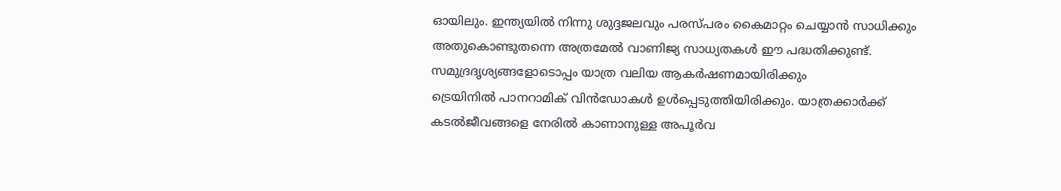ഓയിലും. ഇന്ത്യയിൽ നിന്നു ശുദ്ദജലവും പരസ്പരം കൈമാറ്റം ചെയ്യാൻ സാധിക്കും അതുകൊണ്ടുതന്നെ അത്രമേൽ വാണിജ്യ സാധ്യതകൾ ഈ പദ്ധതിക്കുണ്ട്.
സമുദ്രദൃശ്യങ്ങളോടൊപ്പം യാത്ര വലിയ ആകർഷണമായിരിക്കും
ട്രെയിനിൽ പാനറാമിക് വിൻഡോകൾ ഉൾപ്പെടുത്തിയിരിക്കും. യാത്രക്കാർക്ക് കടൽജീവങ്ങളെ നേരിൽ കാണാനുള്ള അപൂർവ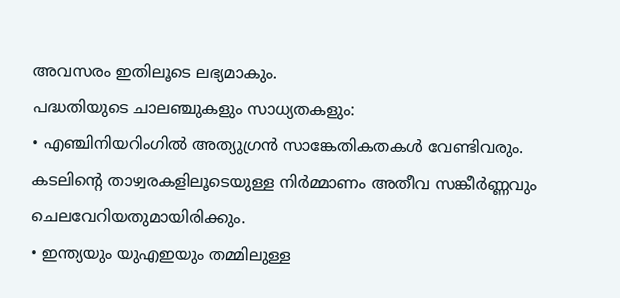അവസരം ഇതിലൂടെ ലഭ്യമാകും.
പദ്ധതിയുടെ ചാലഞ്ചുകളും സാധ്യതകളും:
• എഞ്ചിനിയറിംഗിൽ അത്യുഗ്രൻ സാങ്കേതികതകൾ വേണ്ടിവരും. കടലിന്റെ താഴ്വരകളിലൂടെയുള്ള നിർമ്മാണം അതീവ സങ്കീർണ്ണവും ചെലവേറിയതുമായിരിക്കും.
• ഇന്ത്യയും യുഎഇയും തമ്മിലുള്ള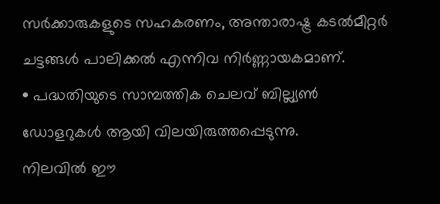സർക്കാരുകളുടെ സഹകരണം, അന്താരാഷ്ട്ര കടൽമീറ്റർ ചട്ടങ്ങൾ പാലിക്കൽ എന്നിവ നിർണ്ണായകമാണ്.
• പദ്ധതിയുടെ സാമ്പത്തിക ചെലവ് ബില്ല്യൺ ഡോളറുകൾ ആയി വിലയിരുത്തപ്പെടുന്നു.
നിലവിൽ ഈ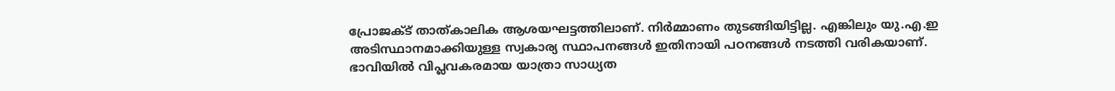പ്രോജക്ട് താത്കാലിക ആശയഘട്ടത്തിലാണ്. നിർമ്മാണം തുടങ്ങിയിട്ടില്ല. എങ്കിലും യു.എ.ഇ അടിസ്ഥാനമാക്കിയുള്ള സ്വകാര്യ സ്ഥാപനങ്ങൾ ഇതിനായി പഠനങ്ങൾ നടത്തി വരികയാണ്.
ഭാവിയിൽ വിപ്ലവകരമായ യാത്രാ സാധ്യത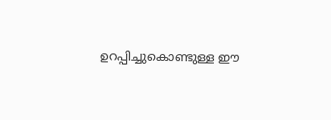ഉറപ്പിച്ചുകൊണ്ടുള്ള ഈ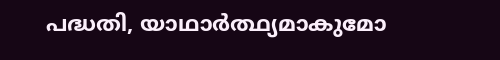പദ്ധതി, യാഥാർത്ഥ്യമാകുമോ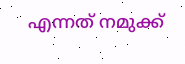എന്നത് നമുക്ക്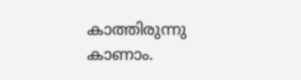കാത്തിരുന്നു കാണാം.